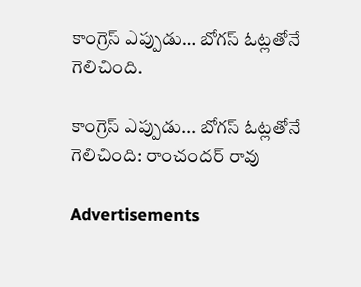కాంగ్రెస్ ఎప్పుడు… బోగస్‌ ఓట్లతోనే గెలిచింది.

కాంగ్రెస్ ఎప్పుడు... బోగస్‌ ఓట్లతోనే గెలిచింది: రాంచందర్ రావు

Advertisements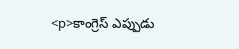<p>కాంగ్రెస్ ఎప్పుడు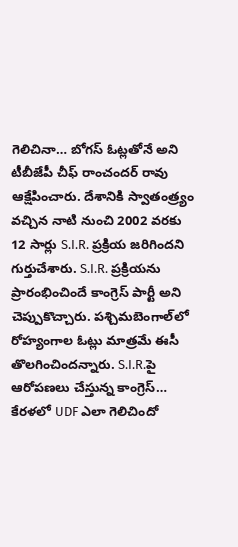గెలిచినా… బోగస్ ఓట్లతోనే అని టీబీజేపీ చీఫ్ రాంచందర్ రావు ఆక్షేపించారు. దేశానికి స్వాతంత్ర్యం వచ్చిన నాటి నుంచి 2002 వరకు 12 సార్లు S.I.R. ప్రక్రియ జరిగిందని గుర్తుచేశారు. S.I.R. ప్రక్రియను ప్రారంభించిందే కాంగ్రెస్ పార్టీ అని చెప్పుకొచ్చారు. పశ్చిమబెంగాల్‌లో రోహ్యంగాల ఓట్లు మాత్రమే ఈసీ తొలగించిందన్నారు. S.I.R.పై ఆరోపణలు చేస్తున్న కాంగ్రెస్… కేరళలో UDF ఎలా గెలిచిందో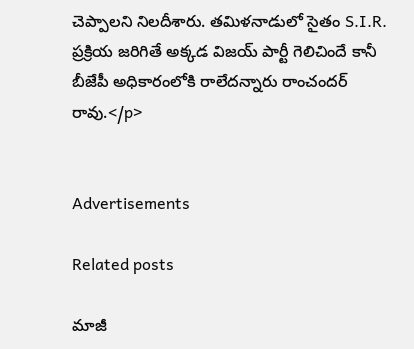చెప్పాలని నిలదీశారు. తమిళనాడులో సైతం S.I.R. ప్రక్రియ జరిగితే అక్కడ విజయ్ పార్టీ గెలిచిందే కానీ బీజేపీ అధికారంలోకి రాలేదన్నారు రాంచందర్ రావు.</p>


Advertisements

Related posts

మాజీ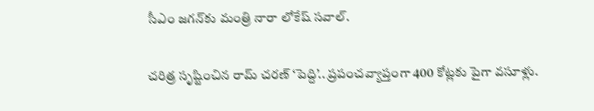సీఎం జగన్‍కు మంత్రి నారా లోకేష్ సవాల్.

చరిత్ర సృష్టించిన రామ్ చరణ్ ‘పెద్ది’.. ప్రపంచవ్యాప్తంగా 400 కోట్లకు పైగా వసూళ్లు.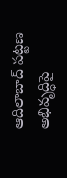ఆదిలాబాద్ పట్టణ అభివృద్ధిపై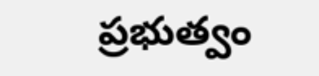ప్రభుత్వం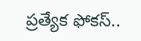ప్రత్యేక ఫోకస్..